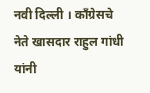नवी दिल्ली । काँग्रेसचे नेते खासदार राहुल गांधी यांनी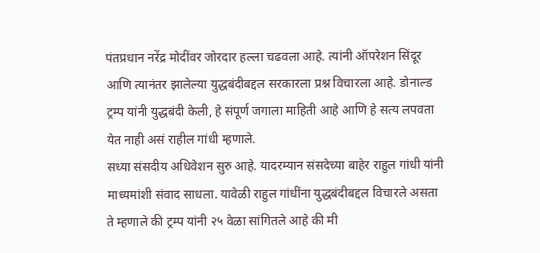पंतप्रधान नरेंद्र मोदींवर जोरदार हल्ला चढवला आहे. त्यांनी ऑपरेशन सिंदूर आणि त्यानंतर झालेल्या युद्धबंदीबद्दल सरकारला प्रश्न विचारला आहे. डोनाल्ड ट्रम्प यांनी युद्धबंदी केली, हे संपूर्ण जगाला माहिती आहे आणि हे सत्य लपवता येत नाही असं राहील गांधी म्हणाले.
सध्या संसदीय अधिवेशन सुरु आहे. यादरम्यान संसदेच्या बाहेर राहुल गांधी यांनी माध्यमांशी संवाद साधला. यावेळी राहुल गांधींना युद्धबंदीबद्दल विचारले असता ते म्हणाले की ट्रम्प यांनी २५ वेळा सांगितले आहे की मी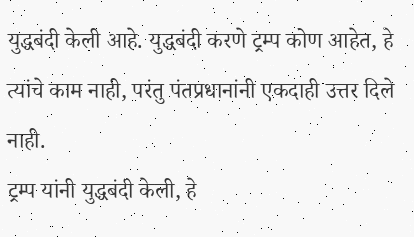युद्धबंदी केली आहे. युद्धबंदी करणे ट्रम्प कोण आहेत, हे त्यांचे काम नाही, परंतु पंतप्रधानांनी एकदाही उत्तर दिले नाही.
ट्रम्प यांनी युद्धबंदी केली, हे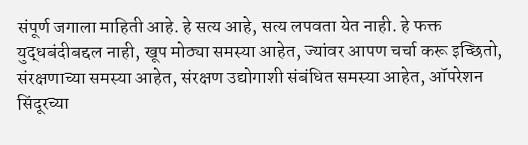संपूर्ण जगाला माहिती आहे. हे सत्य आहे, सत्य लपवता येत नाही. हे फक्त युद्धबंदीबद्दल नाही, खूप मोठ्या समस्या आहेत, ज्यांवर आपण चर्चा करू इच्छितो, संरक्षणाच्या समस्या आहेत, संरक्षण उद्योगाशी संबंधित समस्या आहेत, ऑपरेशन सिंदूरच्या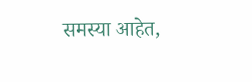समस्या आहेत,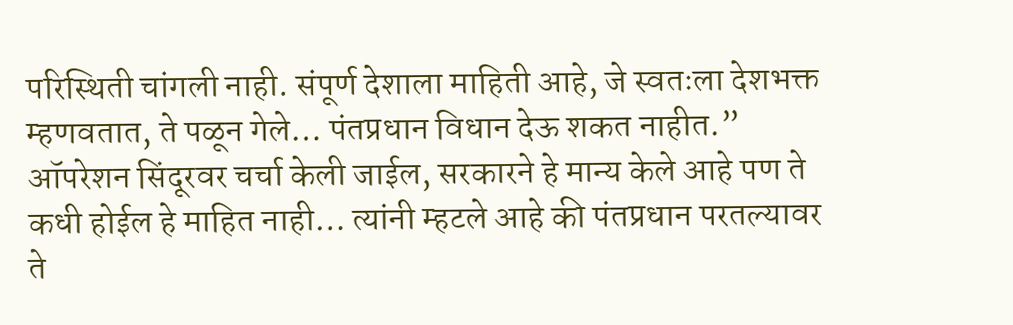परिस्थिती चांगली नाही. संपूर्ण देशाला माहिती आहे, जे स्वतःला देशभक्त म्हणवतात, ते पळून गेले… पंतप्रधान विधान देऊ शकत नाहीत.”
ऑपरेशन सिंदूरवर चर्चा केली जाईल, सरकारने हे मान्य केले आहे पण ते कधी होईल हे माहित नाही… त्यांनी म्हटले आहे की पंतप्रधान परतल्यावर ते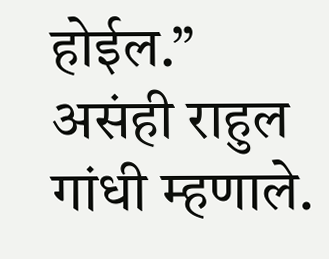होईल.” असंही राहुल गांधी म्हणाले.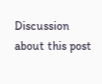Discussion about this post